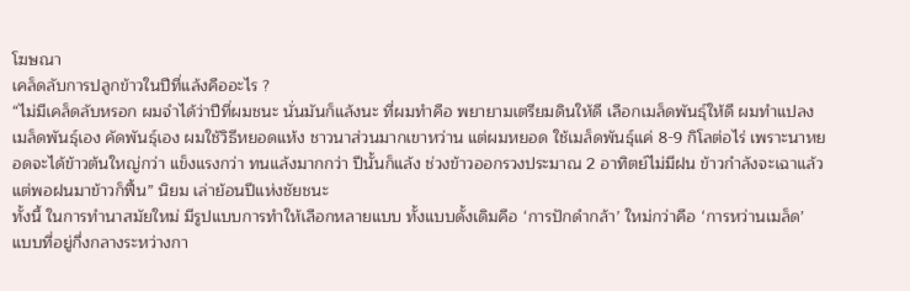โฆษณา
เคล็ดลับการปลูกข้าวในปีที่แล้งคืออะไร ?
“ไม่มีเคล็ดลับหรอก ผมจำได้ว่าปีที่ผมชนะ นั่นมันก็แล้งนะ ที่ผมทำคือ พยายามเตรียมดินให้ดี เลือกเมล็ดพันธุ์ให้ดี ผมทำแปลงเมล็ดพันธุ์เอง คัดพันธุ์เอง ผมใช้วิธีหยอดแห้ง ชาวนาส่วนมากเขาหว่าน แต่ผมหยอด ใช้เมล็ดพันธุ์แค่ 8-9 กิโลต่อไร่ เพราะนาหยอดจะได้ข้าวต้นใหญ่กว่า แข็งแรงกว่า ทนแล้งมากกว่า ปีนั้นก็แล้ง ช่วงข้าวออกรวงประมาณ 2 อาทิตย์ไม่มีฝน ข้าวกำลังจะเฉาแล้ว แต่พอฝนมาข้าวก็ฟื้น” นิยม เล่าย้อนปีแห่งชัยชนะ
ทั้งนี้ ในการทำนาสมัยใหม่ มีรูปแบบการทำให้เลือกหลายแบบ ทั้งแบบดั้งเดิมคือ ‘การปักดำกล้า’ ใหม่กว่าคือ ‘การหว่านเมล็ด’ แบบที่อยู่กึ่งกลางระหว่างกา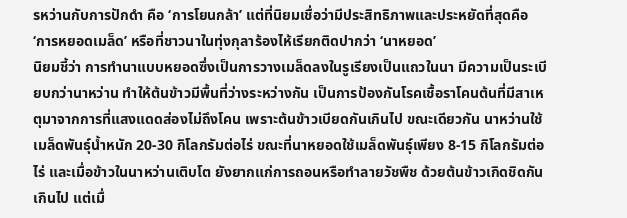รหว่านกับการปักดำ คือ ‘การโยนกล้า’ แต่ที่นิยมเชื่อว่ามีประสิทธิภาพและประหยัดที่สุดคือ ‘การหยอดเมล็ด’ หรือที่ชาวนาในทุ่งกุลาร้องไห้เรียกติดปากว่า ‘นาหยอด’
นิยมชี้ว่า การทำนาแบบหยอดซึ่งเป็นการวางเมล็ดลงในรูเรียงเป็นแถวในนา มีความเป็นระเบียบกว่านาหว่าน ทำให้ต้นข้าวมีพื้นที่ว่างระหว่างกัน เป็นการป้องกันโรคเชื้อราโคนต้นที่มีสาเหตุมาจากการที่แสงแดดส่องไม่ถึงโคน เพราะต้นข้าวเบียดกันเกินไป ขณะเดียวกัน นาหว่านใช้เมล็ดพันธุ์น้ำหนัก 20-30 กิโลกรัมต่อไร่ ขณะที่นาหยอดใช้เมล็ดพันธุ์เพียง 8-15 กิโลกรัมต่อไร่ และเมื่อข้าวในนาหว่านเติบโต ยังยากแก่การถอนหรือทำลายวัชพืช ด้วยต้นข้าวเกิดชิดกันเกินไป แต่เมื่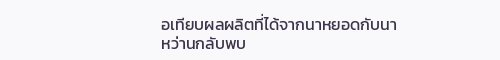อเทียบผลผลิตที่ได้จากนาหยอดกับนาหว่านกลับพบ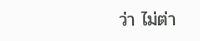ว่า ไม่ต่า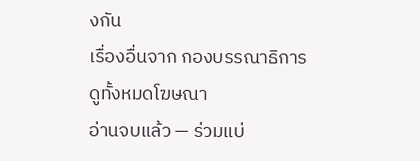งกัน
เรื่องอื่นจาก กองบรรณาธิการ
ดูทั้งหมดโฆษณา
อ่านจบแล้ว — ร่วมแบ่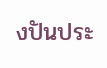งปันประ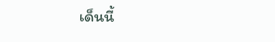เด็นนี้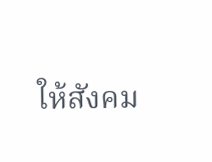ให้สังคม